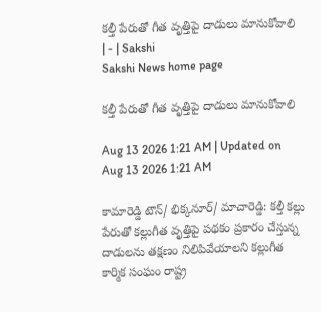కల్తీ పేరుతో గీత వృత్తిపై దాడులు మానుకోవాలి | - | Sakshi
Sakshi News home page

కల్తీ పేరుతో గీత వృత్తిపై దాడులు మానుకోవాలి

Aug 13 2026 1:21 AM | Updated on Aug 13 2026 1:21 AM

కామారెడ్డి టౌన్‌/ భిక్కనూర్‌/ మాచారెడ్డి: కల్తీ కల్లు పేరుతో కల్లుగీత వృత్తిపై పథకం ప్రకారం చేస్తున్న దాడులను తక్షణం నిలిపివేయాలని కల్లుగీత కార్మిక సంఘం రాష్ట్ర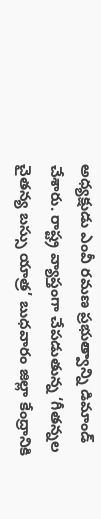అధ్యక్షుడు ఎంవీ రమణ ప్రభుత్వాన్ని డిమాండ్‌ చేశారు. రాష్ట్ర వ్యాప్తంగా చేపడుతున్న ‘గీతన్నల చైతన్య బస్సు యాత్ర’ బుధవారం జిల్లా కేంద్రానికి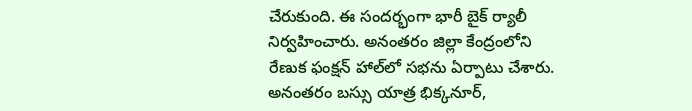చేరుకుంది. ఈ సందర్భంగా భారీ బైక్‌ ర్యాలీ నిర్వహించారు. అనంతరం జిల్లా కేంద్రంలోని రేణుక ఫంక్షన్‌ హాల్‌లో సభను ఏర్పాటు చేశారు. అనంతరం బస్సు యాత్ర భిక్కనూర్‌,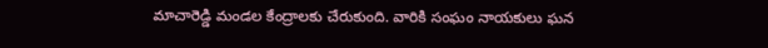మాచారెడ్డి మండల కేంద్రాలకు చేరుకుంది. వారికి సంఘం నాయకులు ఘన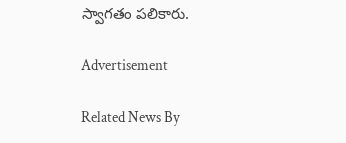స్వాగతం పలికారు.

Advertisement

Related News By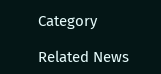Category

Related News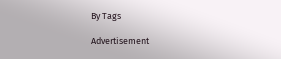By Tags

Advertisement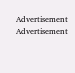Advertisement
Advertisement